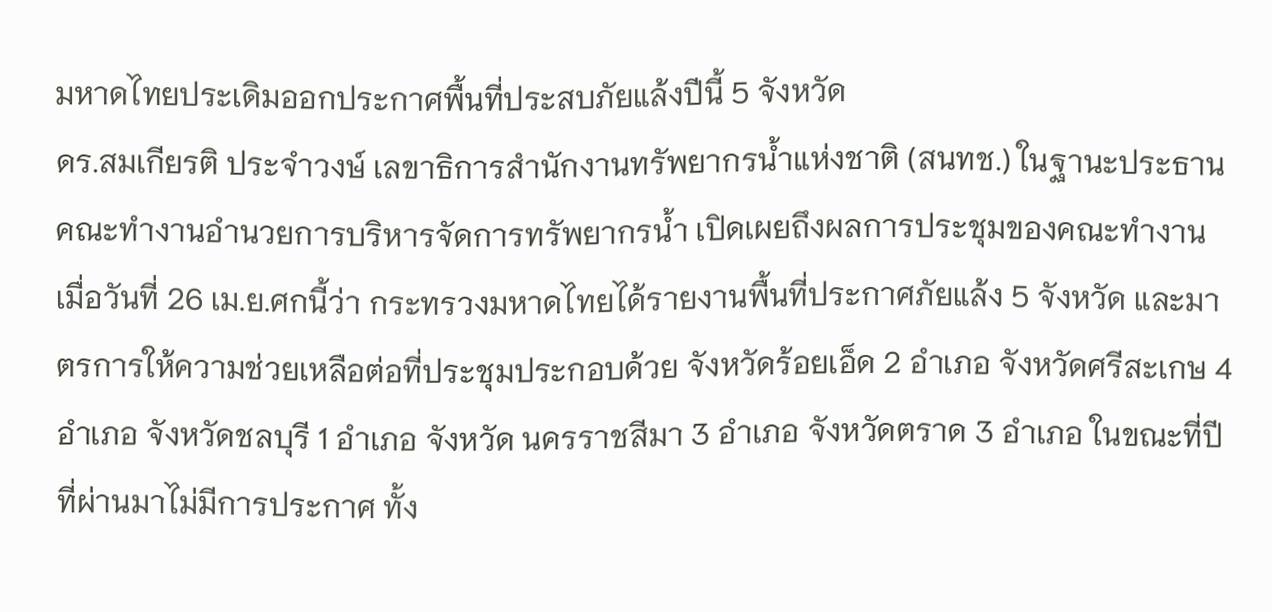มหาดไทยประเดิมออกประกาศพื้นที่ประสบภัยแล้งปีนี้ 5 จังหวัด
ดร.สมเกียรติ ประจำวงษ์ เลขาธิการสำนักงานทรัพยากรน้ำแห่งชาติ (สนทช.) ในฐานะประธานคณะทำงานอำนวยการบริหารจัดการทรัพยากรน้ำ เปิดเผยถึงผลการประชุมของคณะทำงานเมื่อวันที่ 26 เม.ย.ศกนี้ว่า กระทรวงมหาดไทยได้รายงานพื้นที่ประกาศภัยแล้ง 5 จังหวัด และมาตรการให้ความช่วยเหลือต่อที่ประชุมประกอบด้วย จังหวัดร้อยเอ็ด 2 อำเภอ จังหวัดศรีสะเกษ 4 อำเภอ จังหวัดชลบุรี 1 อำเภอ จังหวัด นครราชสีมา 3 อำเภอ จังหวัดตราด 3 อำเภอ ในขณะที่ปีที่ผ่านมาไม่มีการประกาศ ทั้ง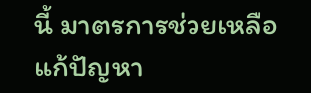นี้ มาตรการช่วยเหลือแก้ปัญหา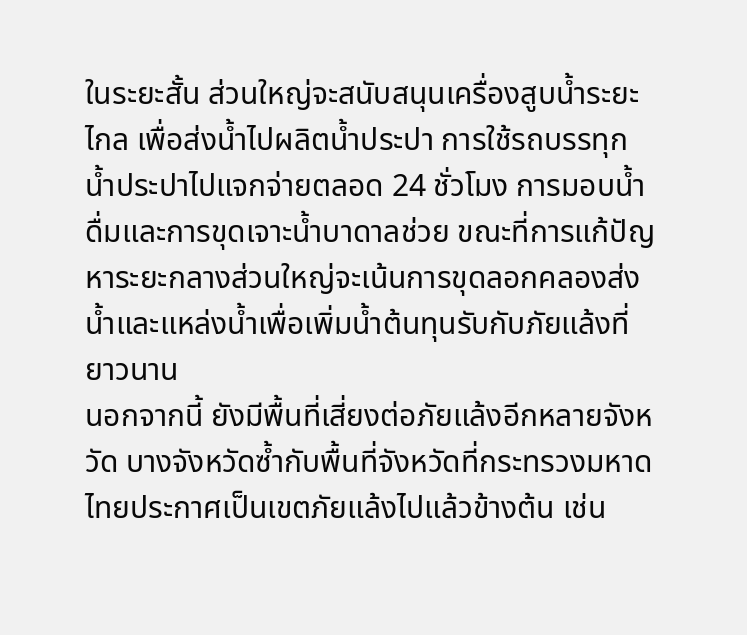ในระยะสั้น ส่วนใหญ่จะสนับสนุนเครื่องสูบน้ำระยะไกล เพื่อส่งน้ำไปผลิตน้ำประปา การใช้รถบรรทุกน้ำประปาไปแจกจ่ายตลอด 24 ชั่วโมง การมอบน้ำดื่มและการขุดเจาะน้ำบาดาลช่วย ขณะที่การแก้ปัญหาระยะกลางส่วนใหญ่จะเน้นการขุดลอกคลองส่งน้ำและแหล่งน้ำเพื่อเพิ่มน้ำต้นทุนรับกับภัยแล้งที่ยาวนาน
นอกจากนี้ ยังมีพื้นที่เสี่ยงต่อภัยแล้งอีกหลายจังหวัด บางจังหวัดซ้ำกับพื้นที่จังหวัดที่กระทรวงมหาดไทยประกาศเป็นเขตภัยแล้งไปแล้วข้างต้น เช่น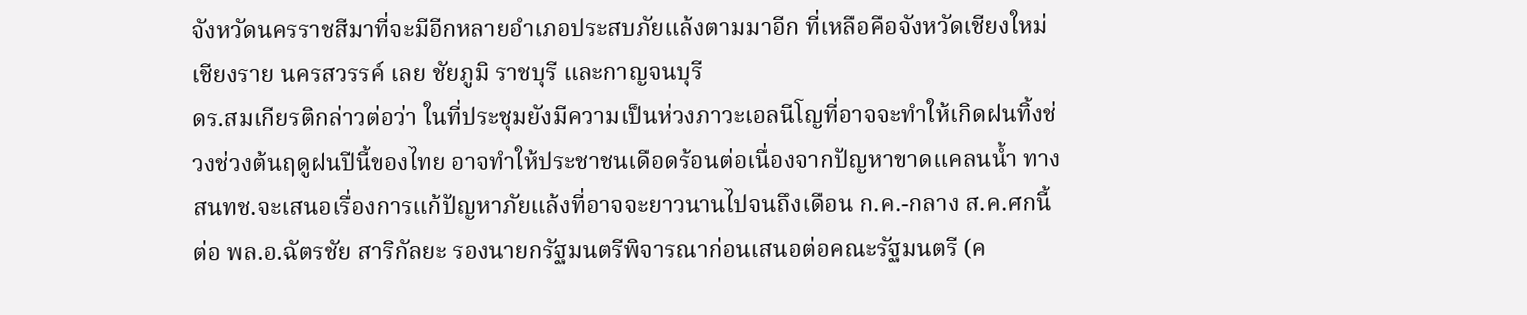จังหวัดนครราชสีมาที่จะมีอีกหลายอำเภอประสบภัยแล้งตามมาอีก ที่เหลือคือจังหวัดเชียงใหม่ เชียงราย นครสวรรค์ เลย ชัยภูมิ ราชบุรี และกาญจนบุรี
ดร.สมเกียรติกล่าวต่อว่า ในที่ประชุมยังมีความเป็นห่วงภาวะเอลนีโญที่อาจจะทำให้เกิดฝนทิ้งช่วงช่วงต้นฤดูฝนปีนี้ของไทย อาจทำให้ประชาชนเดือดร้อนต่อเนื่องจากปัญหาขาดแคลนน้ำ ทาง สนทช.จะเสนอเรื่องการแก้ปัญหาภัยแล้งที่อาจจะยาวนานไปจนถึงเดือน ก.ค.-กลาง ส.ค.ศกนี้ ต่อ พล.อ.ฉัตรชัย สาริกัลยะ รองนายกรัฐมนตรีพิจารณาก่อนเสนอต่อคณะรัฐมนตรี (ค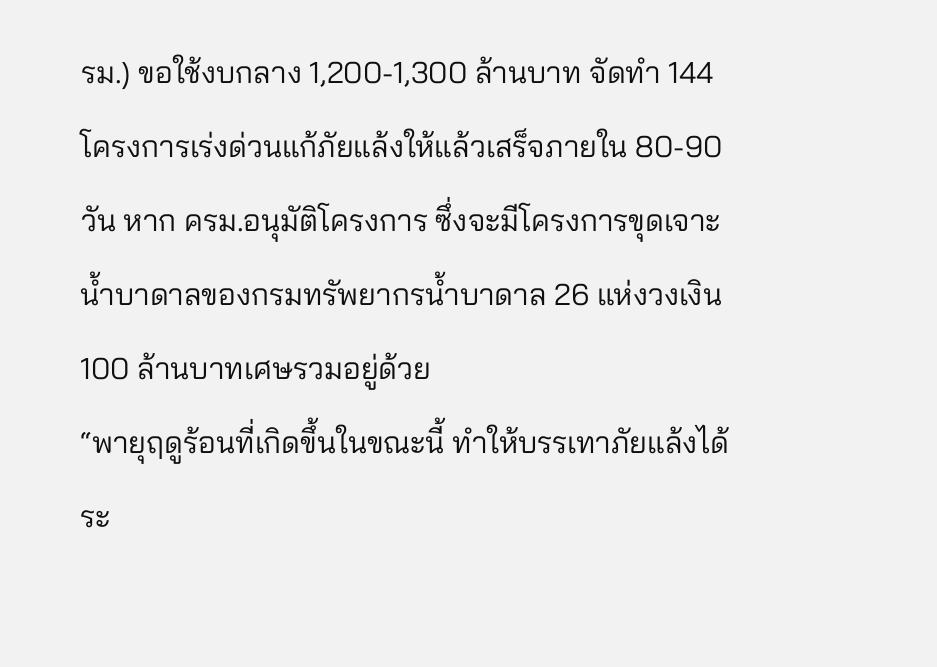รม.) ขอใช้งบกลาง 1,200-1,300 ล้านบาท จัดทำ 144 โครงการเร่งด่วนแก้ภัยแล้งให้แล้วเสร็จภายใน 80-90 วัน หาก ครม.อนุมัติโครงการ ซึ่งจะมีโครงการขุดเจาะน้ำบาดาลของกรมทรัพยากรน้ำบาดาล 26 แห่งวงเงิน 100 ล้านบาทเศษรวมอยู่ด้วย
“พายุฤดูร้อนที่เกิดขึ้นในขณะนี้ ทำให้บรรเทาภัยแล้งได้ระ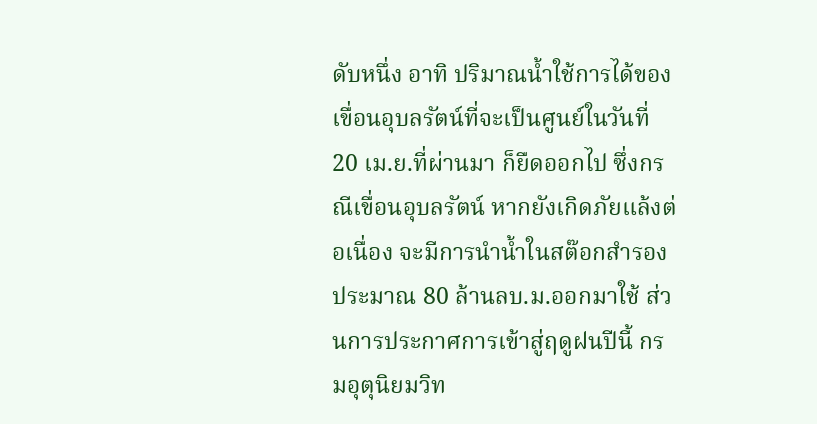ดับหนึ่ง อาทิ ปริมาณน้ำใช้การได้ของเขื่อนอุบลรัตน์ที่จะเป็นศูนย์ในวันที่ 20 เม.ย.ที่ผ่านมา ก็ยืดออกไป ซึ่งกรณีเขื่อนอุบลรัตน์ หากยังเกิดภัยแล้งต่อเนื่อง จะมีการนำน้ำในสต๊อกสำรองประมาณ 80 ล้านลบ.ม.ออกมาใช้ ส่วนการประกาศการเข้าสู่ฤดูฝนปีนี้ กรมอุตุนิยมวิท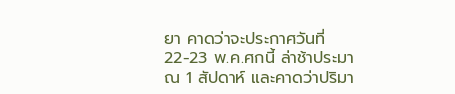ยา คาดว่าจะประกาศวันที่ 22-23 พ.ค.ศกนี้ ล่าช้าประมาณ 1 สัปดาห์ และคาดว่าปริมา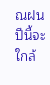ณฝนปีนี้จะใกล้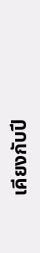เคียงกับปี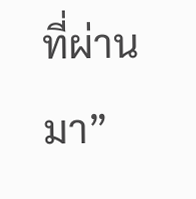ที่ผ่านมา”